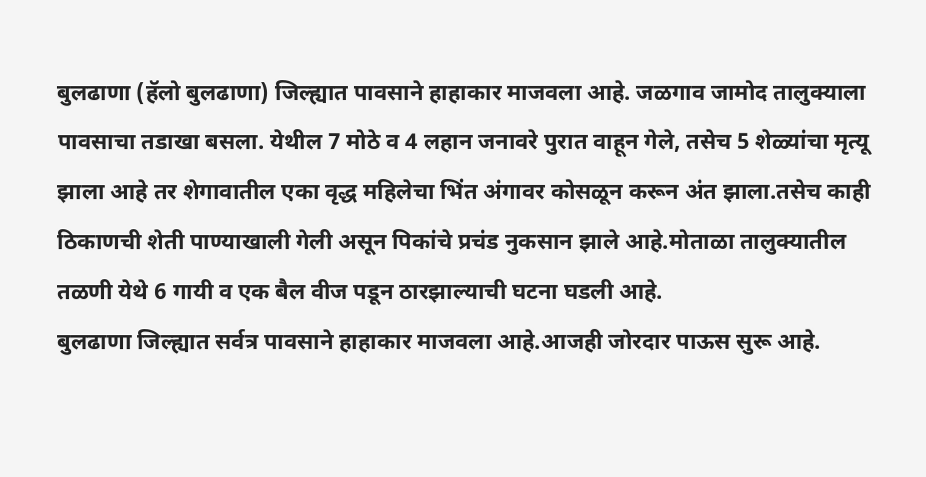बुलढाणा (हॅलो बुलढाणा) जिल्ह्यात पावसाने हाहाकार माजवला आहे. जळगाव जामोद तालुक्याला पावसाचा तडाखा बसला. येथील 7 मोठे व 4 लहान जनावरे पुरात वाहून गेले, तसेच 5 शेळ्यांचा मृत्यू झाला आहे तर शेगावातील एका वृद्ध महिलेचा भिंत अंगावर कोसळून करून अंत झाला.तसेच काही ठिकाणची शेती पाण्याखाली गेली असून पिकांचे प्रचंड नुकसान झाले आहे.मोताळा तालुक्यातील तळणी येथे 6 गायी व एक बैल वीज पडून ठारझाल्याची घटना घडली आहे.
बुलढाणा जिल्ह्यात सर्वत्र पावसाने हाहाकार माजवला आहे.आजही जोरदार पाऊस सुरू आहे.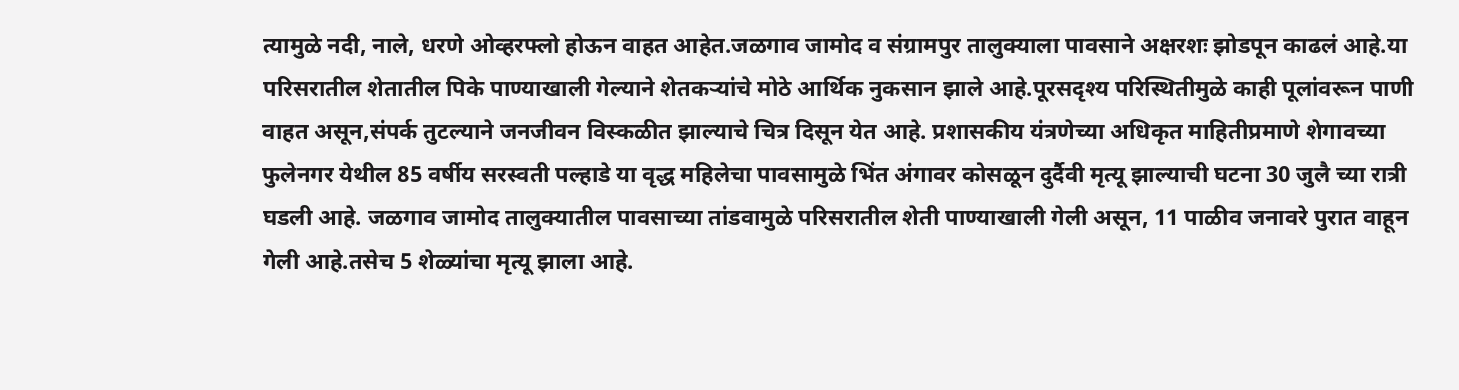त्यामुळे नदी, नाले, धरणे ओव्हरफ्लो होऊन वाहत आहेत.जळगाव जामोद व संग्रामपुर तालुक्याला पावसाने अक्षरशः झोडपून काढलं आहे.या परिसरातील शेतातील पिके पाण्याखाली गेल्याने शेतकऱ्यांचे मोठे आर्थिक नुकसान झाले आहे.पूरसदृश्य परिस्थितीमुळे काही पूलांवरून पाणी वाहत असून,संपर्क तुटल्याने जनजीवन विस्कळीत झाल्याचे चित्र दिसून येत आहे. प्रशासकीय यंत्रणेच्या अधिकृत माहितीप्रमाणे शेगावच्या फुलेनगर येथील 85 वर्षीय सरस्वती पल्हाडे या वृद्ध महिलेचा पावसामुळे भिंत अंगावर कोसळून दुर्दैवी मृत्यू झाल्याची घटना 30 जुलै च्या रात्री घडली आहे. जळगाव जामोद तालुक्यातील पावसाच्या तांडवामुळे परिसरातील शेती पाण्याखाली गेली असून, 11 पाळीव जनावरे पुरात वाहून गेली आहे.तसेच 5 शेळ्यांचा मृत्यू झाला आहे.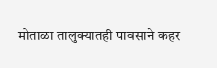मोताळा तालुक्यातही पावसाने कहर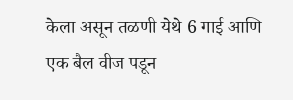केला असून तळणी येथे 6 गाई आणि एक बैल वीज पडून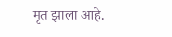मृत झाला आहे.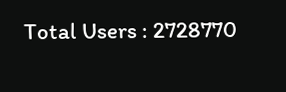Total Users : 2728770